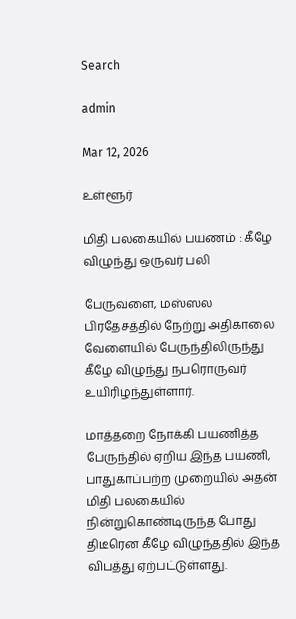Search

admin

Mar 12, 2026

உள்ளூர்

மிதி பலகையில் பயணம் : கீழே விழுந்து ஒருவர் பலி

பேருவளை, மஸ்ஸல பிரதேசத்தில் நேற்று அதிகாலை வேளையில் பேருந்திலிருந்து கீழே விழுந்து நபரொருவர் உயிரிழந்துள்ளார்.

மாத்தறை நோக்கி பயணித்த பேருந்தில் ஏறிய இந்த பயணி, பாதுகாப்பற்ற முறையில் அதன் மிதி பலகையில் நின்றுகொண்டிருந்த போது திடீரென கீழே விழுந்ததில் இந்த விபத்து ஏற்பட்டுள்ளது.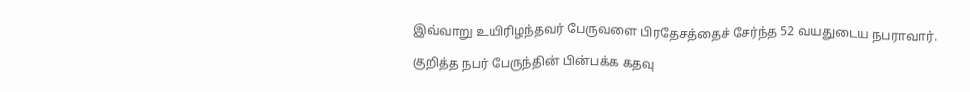இவ்வாறு உயிரிழந்தவர் பேருவளை பிரதேசத்தைச் சேர்ந்த 52 வயதுடைய நபராவார்.

குறித்த நபர் பேருந்தின் பின்பக்க கதவு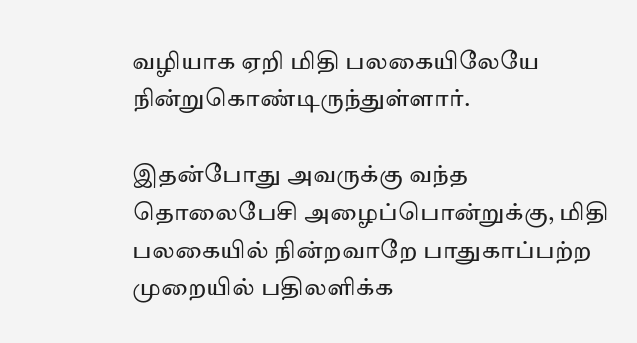வழியாக ஏறி மிதி பலகையிலேயே நின்றுகொண்டிருந்துள்ளார்.

இதன்போது அவருக்கு வந்த தொலைபேசி அழைப்பொன்றுக்கு, மிதி பலகையில் நின்றவாறே பாதுகாப்பற்ற முறையில் பதிலளிக்க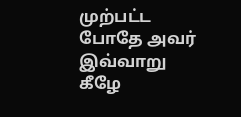முற்பட்ட போதே அவர் இவ்வாறு கீழே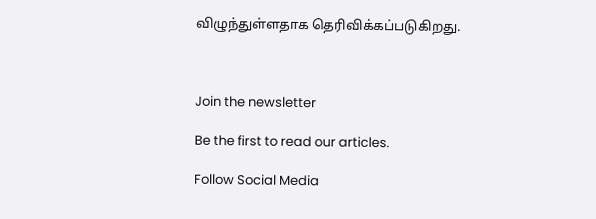விழுந்துள்ளதாக தெரிவிக்கப்படுகிறது.



Join the newsletter

Be the first to read our articles.

Follow Social Media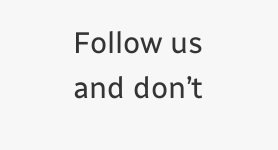Follow us and don’t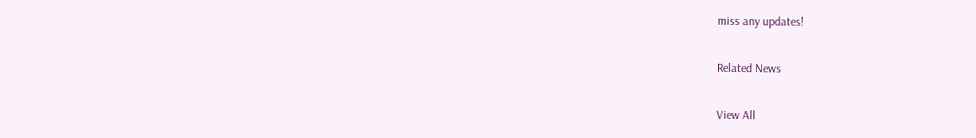miss any updates!

Related News

View All